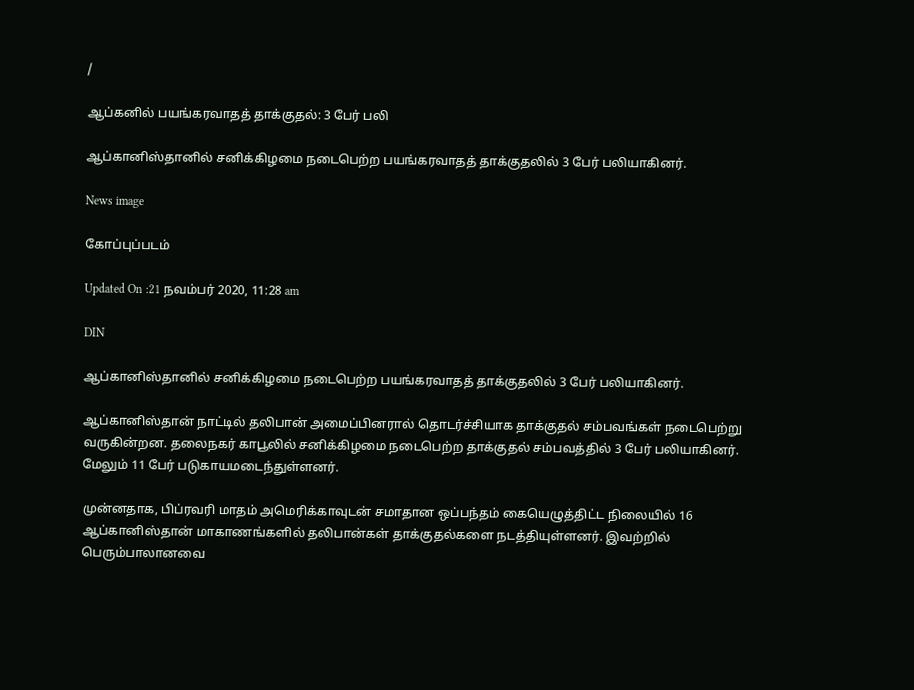/

ஆப்கனில் பயங்கரவாதத் தாக்குதல்: 3 பேர் பலி

ஆப்கானிஸ்தானில் சனிக்கிழமை நடைபெற்ற பயங்கரவாதத் தாக்குதலில் 3 பேர் பலியாகினர்.

News image

கோப்புப்படம்

Updated On :21 நவம்பர் 2020, 11:28 am

DIN

ஆப்கானிஸ்தானில் சனிக்கிழமை நடைபெற்ற பயங்கரவாதத் தாக்குதலில் 3 பேர் பலியாகினர்.

ஆப்கானிஸ்தான் நாட்டில் தலிபான் அமைப்பினரால் தொடர்ச்சியாக தாக்குதல் சம்பவங்கள் நடைபெற்று வருகின்றன. தலைநகர் காபூலில் சனிக்கிழமை நடைபெற்ற தாக்குதல் சம்பவத்தில் 3 பேர் பலியாகினர். மேலும் 11 பேர் படுகாயமடைந்துள்ளனர்.

முன்னதாக, பிப்ரவரி மாதம் அமெரிக்காவுடன் சமாதான ஒப்பந்தம் கையெழுத்திட்ட நிலையில் 16 ஆப்கானிஸ்தான் மாகாணங்களில் தலிபான்கள் தாக்குதல்களை நடத்தியுள்ளனர். இவற்றில் பெரும்பாலானவை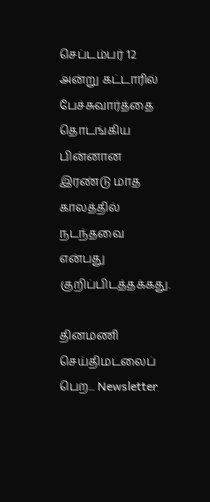செப்டம்பர் 12 அன்று கட்டாரில் பேச்சுவார்த்தை தொடங்கிய பின்னான இரண்டு மாத காலத்தில் நடந்தவை என்பது குறிப்பிடத்தக்கது.

தினமணி செய்திமடலைப் பெற... Newsletter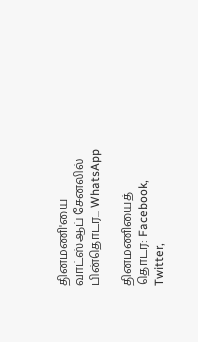தினமணி'யை வாட்ஸ்ஆப் சேனலில் பின்தொடர... WhatsApp

தினமணியைத் தொடர: Facebook, Twitter,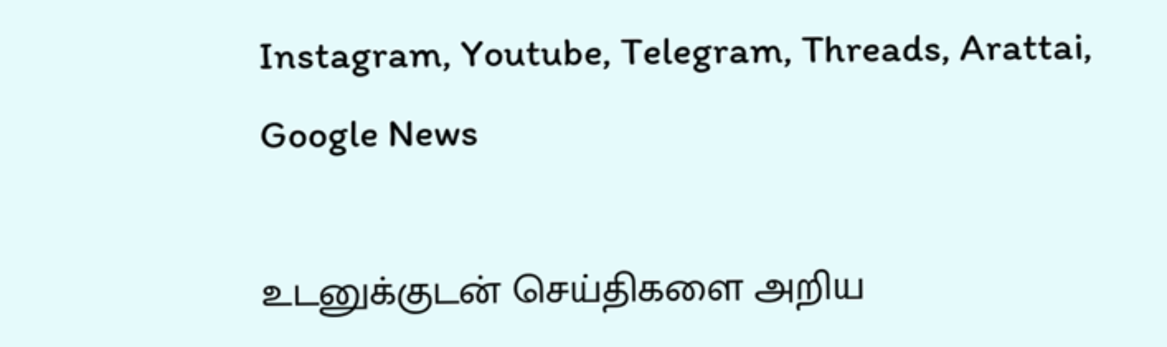Instagram, Youtube, Telegram, Threads, Arattai, Google News

உடனுக்குடன் செய்திகளை அறிய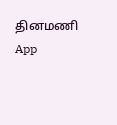தினமணி App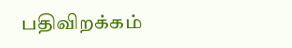பதிவிறக்கம்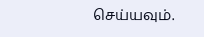செய்யவும்.